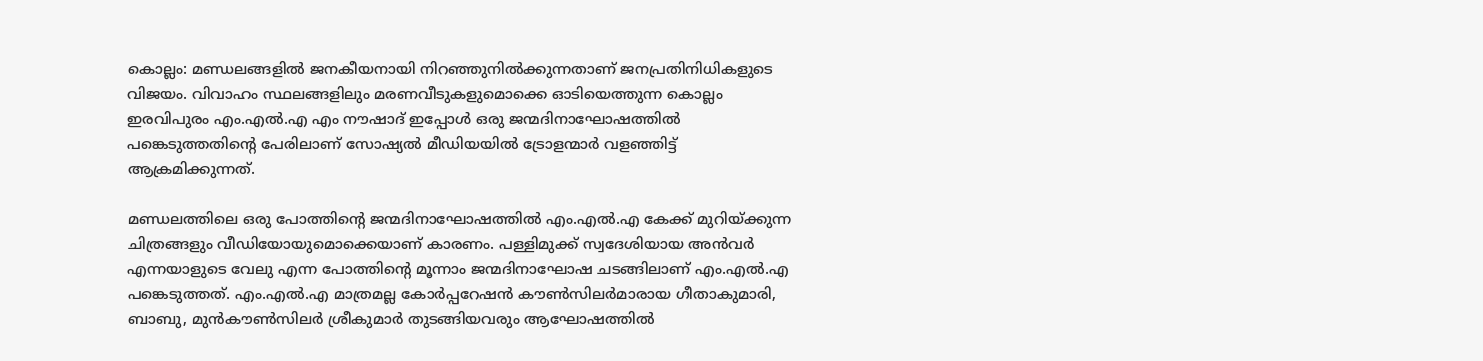കൊല്ലം: മണ്ഡലങ്ങളില്‍ ജനകീയനായി നിറഞ്ഞുനില്‍ക്കുന്നതാണ് ജനപ്രതിനിധികളുടെ വിജയം. വിവാഹം സ്ഥലങ്ങളിലും മരണവീടുകളുമൊക്കെ ഓടിയെത്തുന്ന കൊല്ലം ഇരവിപുരം എം.എല്‍.എ എം നൗഷാദ് ഇപ്പോള്‍ ഒരു ജന്മദിനാഘോഷത്തില്‍ പങ്കെടുത്തതിന്റെ പേരിലാണ് സോഷ്യല്‍ മീഡിയയില്‍ ട്രോളന്മാര്‍ വളഞ്ഞിട്ട് ആക്രമിക്കുന്നത്.

മണ്ഡലത്തിലെ ഒരു പോത്തിന്റെ ജന്മദിനാഘോഷത്തില്‍ എം.എല്‍.എ കേക്ക് മുറിയ്‌ക്കുന്ന ചിത്രങ്ങളും വീഡിയോയുമൊക്കെയാണ് കാരണം. പള്ളിമുക്ക് സ്വദേശിയായ അന്‍വര്‍ എന്നയാളുടെ വേലു എന്ന പോത്തിന്റെ മൂന്നാം ജന്മദിനാഘോഷ ചടങ്ങിലാണ് എം.എല്‍.എ പങ്കെടുത്തത്. എം.എല്‍.എ മാത്രമല്ല കോര്‍പ്പറേഷന്‍ കൗണ്‍സിലര്‍മാരായ ഗീതാകുമാരി, ബാബു, മുന്‍കൗണ്‍സിലര്‍ ശ്രീകുമാര്‍ തുടങ്ങിയവരും ആഘോഷത്തില്‍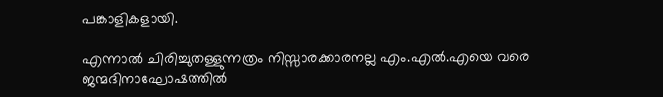പങ്കാളികളായി.

എന്നാല്‍ ചിരിച്ചുതള്ളുന്നത്രം നിസ്സാരക്കാരനല്ല എം.എല്‍.എയെ വരെ ജന്മദിനാഘോഷത്തില്‍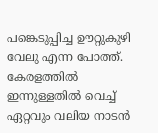പങ്കെടുപ്പിച്ച ഊറ്റുകുഴി വേലു എന്ന പോത്ത്. കേരളത്തില്‍ ഇന്നുള്ളതില്‍ വെച്ച് ഏറ്റവും വലിയ നാടന്‍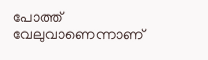പോത്ത് വേലുവാണെന്നാണ്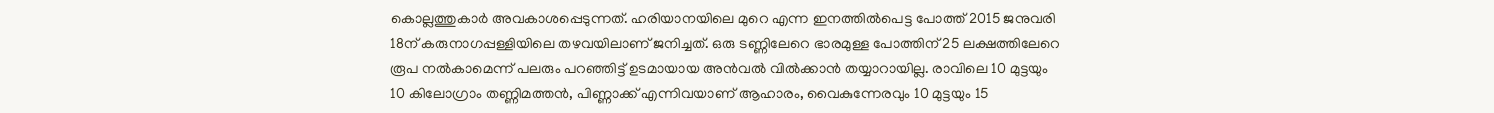കൊല്ലത്തുകാര്‍ അവകാശപ്പെടുന്നത്. ഹരിയാനയിലെ മുറെ എന്ന ഇനത്തില്‍പെട്ട പോത്ത് 2015 ജനുവരി 18ന് കരുനാഗപ്പള്ളിയിലെ തഴവയിലാണ് ജനിച്ചത്. ഒരു ടണ്ണിലേറെ ഭാരമുള്ള പോത്തിന് 25 ലക്ഷത്തിലേറെ രൂപ നല്‍കാമെന്ന് പലരും പറഞ്ഞിട്ട് ഉടമായായ അന്‍വല്‍ വില്‍ക്കാന്‍ തയ്യാറായില്ല. രാവിലെ 10 മുട്ടയും 10 കിലോഗ്രാം തണ്ണിമത്തന്‍, പിണ്ണാക്ക് എന്നിവയാണ് ആഹാരം, വൈകുന്നേരവും 10 മുട്ടയും 15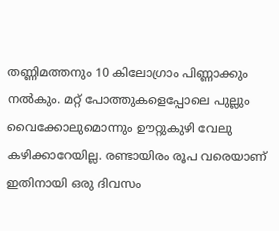തണ്ണിമത്തനും 10 കിലോഗ്രാം പിണ്ണാക്കും നല്‍കും. മറ്റ് പോത്തുകളെപ്പോലെ പുല്ലും വൈക്കോലുമൊന്നും ഊറ്റുകുഴി വേലു കഴിക്കാറേയില്ല. രണ്ടായിരം രൂപ വരെയാണ് ഇതിനായി ഒരു ദിവസം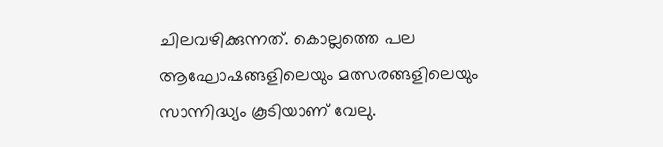ചിലവഴിക്കുന്നത്. കൊല്ലത്തെ പല ആഘോഷങ്ങളിലെയും മത്സരങ്ങളിലെയും സാന്നിദ്ധ്യം കൂടിയാണ് വേലു.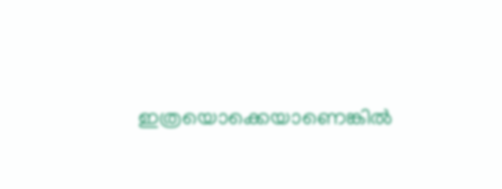ഇത്രയൊക്കെയാണെങ്കില്‍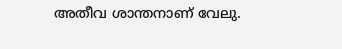അതീവ ശാന്തനാണ് വേലു.